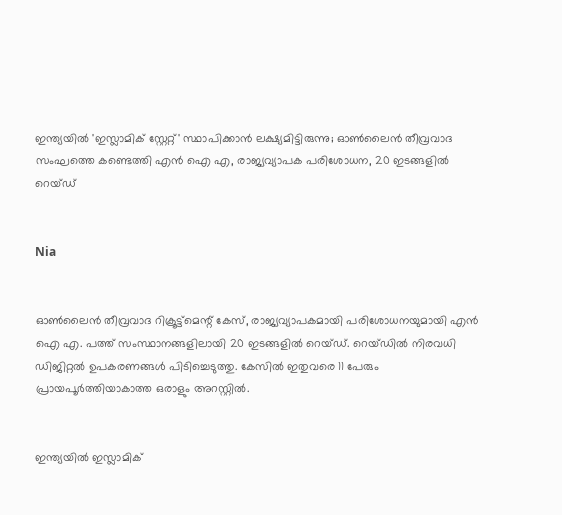ഇന്ത്യയില്‍ 'ഇസ്ലാമിക് സ്റ്റേറ്റ്' സ്ഥാപിക്കാന്‍ ലക്ഷ്യമിട്ടിരുന്നു; ഓണ്‍ലൈന്‍ തീവ്രവാദ സംഘത്തെ കണ്ടെത്തി എന്‍ ഐ എ, രാജ്യവ്യാപക പരിശോധന, 20 ഇടങ്ങളില്‍ റെയ്ഡ്


Nia


ഓണ്‍ലൈന്‍ തീവ്രവാദ റിക്രൂട്ട്‌മെന്റ് കേസ്, രാജ്യവ്യാപകമായി പരിശോധനയുമായി എന്‍ ഐ എ. പത്ത് സംസ്ഥാനങ്ങളിലായി 20 ഇടങ്ങളില്‍ റെയ്ഡ്. റെയ്ഡില്‍ നിരവധി ഡിജിറ്റല്‍ ഉപകരണങ്ങള്‍ പിടിച്ചെടുത്തു. കേസില്‍ ഇതുവരെ 11 പേരും പ്രായപൂര്‍ത്തിയാകാത്ത ഒരാളും അറസ്റ്റില്‍.


ഇന്ത്യയില്‍ ഇസ്ലാമിക്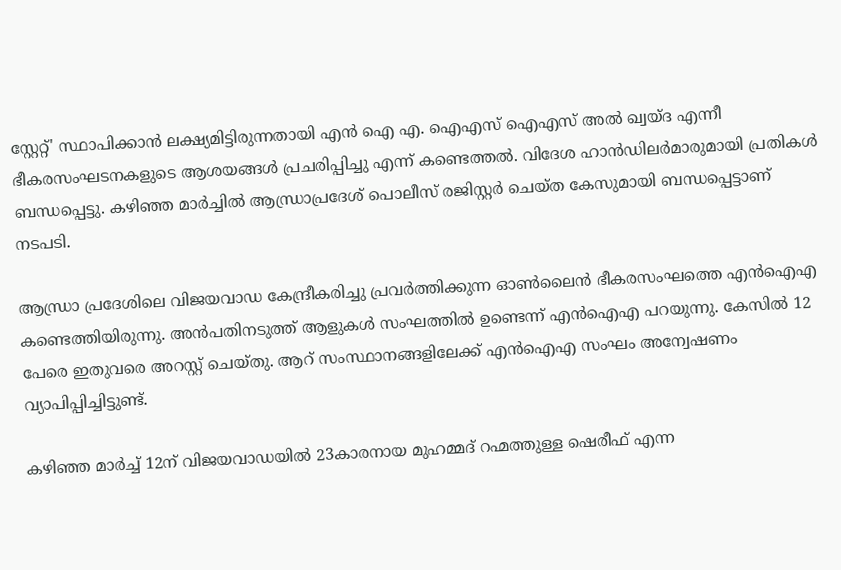സ്റ്റേറ്റ്' സ്ഥാപിക്കാന്‍ ലക്ഷ്യമിട്ടിരുന്നതായി എന്‍ ഐ എ. ഐഎസ് ഐഎസ് അല്‍ ഖ്വയ്ദ എന്നീ ഭീകരസംഘടനകളുടെ ആശയങ്ങള്‍ പ്രചരിപ്പിച്ചു എന്ന് കണ്ടെത്തല്‍. വിദേശ ഹാന്‍ഡിലര്‍മാരുമായി പ്രതികള്‍ ബന്ധപ്പെട്ടു. കഴിഞ്ഞ മാര്‍ച്ചില്‍ ആന്ധ്രാപ്രദേശ് പൊലീസ് രജിസ്റ്റര്‍ ചെയ്ത കേസുമായി ബന്ധപ്പെട്ടാണ് നടപടി.

ആന്ധ്രാ പ്രദേശിലെ വിജയവാഡ കേന്ദ്രീകരിച്ചു പ്രവര്‍ത്തിക്കുന്ന ഓണ്‍ലൈന്‍ ഭീകരസംഘത്തെ എന്‍ഐഎ കണ്ടെത്തിയിരുന്നു. അന്‍പതിനടുത്ത് ആളുകള്‍ സംഘത്തില്‍ ഉണ്ടെന്ന് എന്‍ഐഎ പറയുന്നു. കേസില്‍ 12 പേരെ ഇതുവരെ അറസ്റ്റ് ചെയ്തു. ആറ് സംസ്ഥാനങ്ങളിലേക്ക് എന്‍ഐഎ സംഘം അന്വേഷണം വ്യാപിപ്പിച്ചിട്ടുണ്ട്.

കഴിഞ്ഞ മാര്‍ച്ച് 12ന് വിജയവാഡയില്‍ 23കാരനായ മുഹമ്മദ് റഹ്മത്തുള്ള ഷെരീഫ് എന്ന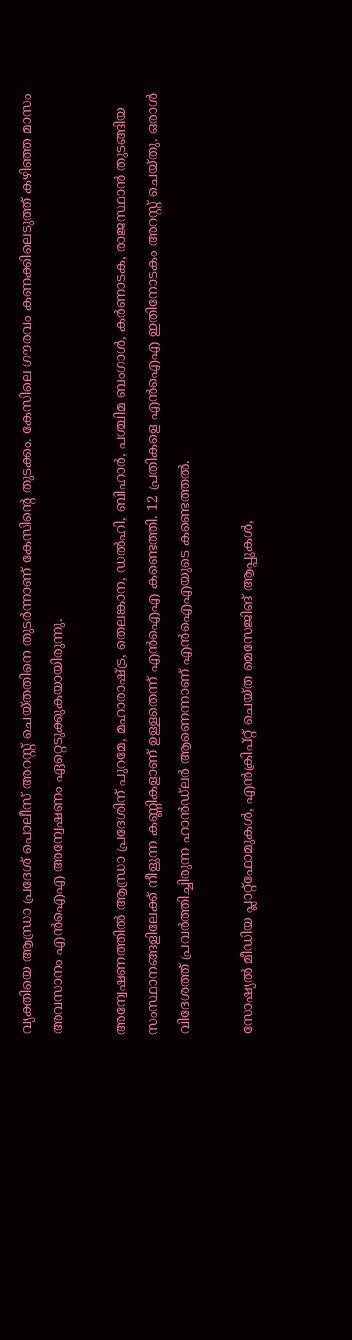വ്യക്തിയെ ആന്ധ്രാ പ്രദേശ് പൊലീസ് അറസ്റ്റ് ചെയ്തതിനെ തുടര്‍ന്നാണ് കേസിന്റെ തുടക്കം. കേസിലെ ഗൗരവം കണക്കിലെടുത്ത് കഴിഞ്ഞ മാസം അവസാനം എന്‍ഐഎ അന്വേഷണം ഏറ്റെടുക്കുകയായിരുന്നു.

അന്വേഷണത്തില്‍ ആന്ധ്രാ പ്രദേശിന് പുറമേ, മഹാരാഷ്ട്ര, തെലങ്കാന, ഡല്‍ഹി, ബിഹാര്‍, പശ്ചിമ ബംഗാള്‍, കര്‍ണാടക, രാജസ്ഥാന്‍ തുടങ്ങിയ സംസ്ഥാനങ്ങളിലേക്ക് നീളുന്ന കണ്ണികളാണ് ഉള്ളതെന്ന് എന്‍ഐഎ കണ്ടെത്തി. 12 പ്രതികളെ എന്‍ഐഎ ഇതിനോടകം അറസ്റ്റ് ചെയ്തു. ഒരാള്‍ വിദേശത്ത് പ്രവര്‍ത്തിച്ചിരുന്ന ഹാന്‍ഡ്‌ലര്‍ ആണെന്നാണ് എന്‍ഐഎയുടെ കണ്ടെത്തല്‍.

സോഷ്യല്‍ മീഡിയ പ്ലാറ്റ്‌ഫോമുകള്‍, എന്‍ക്രിപ്റ്റ് ചെയ്ത മെസേജിങ് ആപ്പുകള്‍,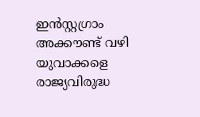ഇന്‍സ്റ്റഗ്രാം അക്കൗണ്ട് വഴി യുവാക്കളെ രാജ്യവിരുദ്ധ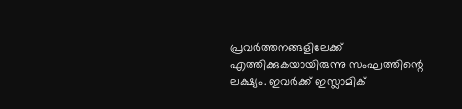പ്രവര്‍ത്തനങ്ങളിലേക്ക് എത്തിക്കുകയായിരുന്നു സംഘത്തിന്റെ ലക്ഷ്യം. ഇവര്‍ക്ക് ഇസ്ലാമിക്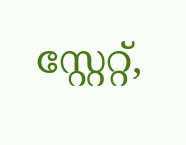സ്റ്റേറ്റ്,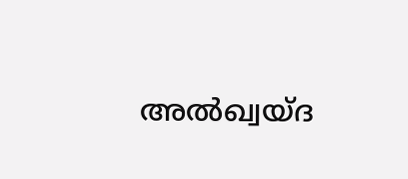അല്‍ഖ്വയ്ദ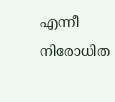എന്നീ നിരോധിത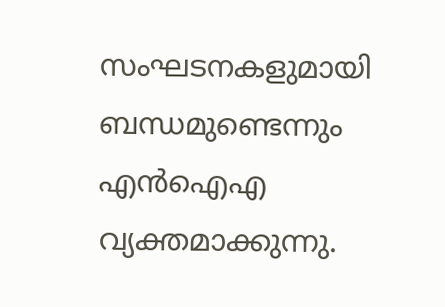സംഘടനകളുമായി ബന്ധമുണ്ടെന്നും എന്‍ഐഎ വ്യക്തമാക്കുന്നു.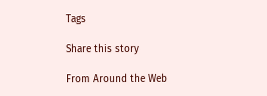Tags

Share this story

From Around the Web